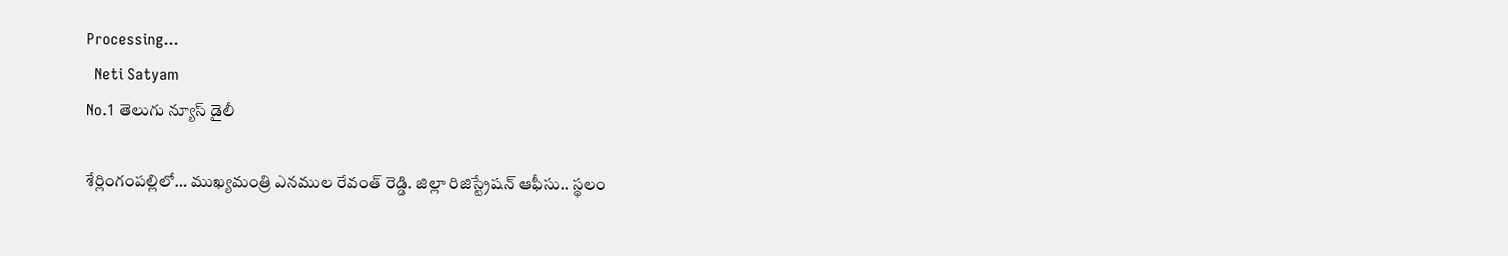Processing...
  Neti Satyam
No.1 తెలుగు న్యూస్ డైలీ

శేర్లింగంపల్లిలో… ముఖ్యమంత్రి ఎనముల రేవంత్ రెడ్డి. జిల్లా రిజిస్ట్రేషన్ ఆఫీసు.. స్థలం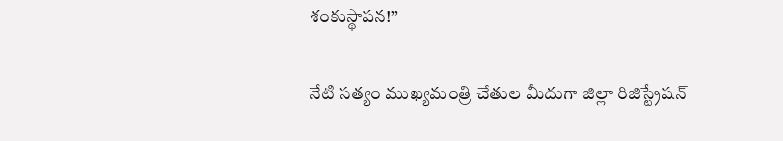శంకుస్థాపన!”

నేటి సత్యం ముఖ్యమంత్రి చేతుల మీదుగా జిల్లా రిజిస్ట్రేషన్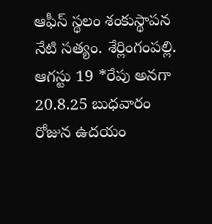ఆఫీస్ స్థలం శంకుస్థాపన నేటి సత్యం. శేర్లింగంపల్లి. ఆగస్టు 19 *రేపు అనగా 20.8.25 బుధవారం రోజున ఉదయం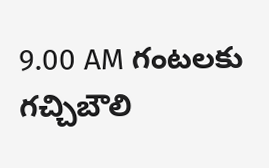9.00 AM గంటలకు గచ్చిబౌలి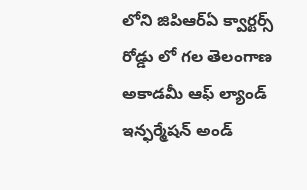లోని జిపిఆర్ఏ క్వార్టర్స్ రోడ్డు లో గల తెలంగాణ అకాడమీ ఆఫ్ ల్యాండ్ ఇన్ఫర్మేషన్ అండ్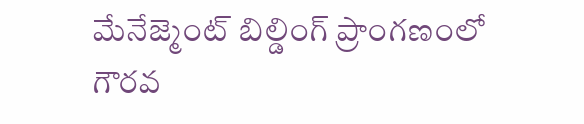మేనేజ్మెంట్ బిల్డింగ్ ప్రాంగణంలో గౌరవ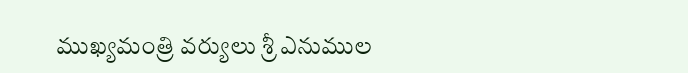ముఖ్యమంత్రి వర్యులు శ్రీ ఎనుముల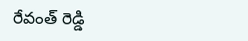రేవంత్ రెడ్డి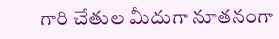గారి చేతుల మీదుగా నూతనంగా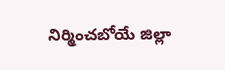నిర్మించబోయే జిల్లా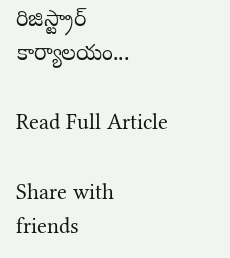రిజిస్ట్రార్ కార్యాలయం...

Read Full Article

Share with friends